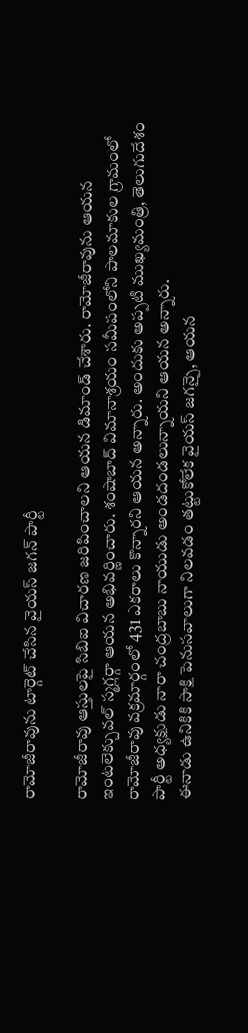రామోజీరావును టార్గెట్ చేసిన వైయస్ జగన్ పార్టీ

రామోజీరావు ఆస్తులపై సిబిఐ విచారణ జరిపించాలని ఆయన డిమాండ్ చేశారు. రామోజీరావును ఆయన ఇంటలెక్చువల్ స్మగ్లర్గా ఆయన అభివర్ణించారు. శంషాబాద్ విమానాశ్రయం సమీపంలోని పాలమాకుల గ్రామంలో రామోజీరావు వక్రమార్గంలో 431 ఎకరాలు కొన్నారని ఆయన అన్నారు. అందుకు అప్పటి ముఖ్యమంత్రి, తెలుగుదేశం పార్టీ అధ్యక్షుడు నారా చంద్రబాబు నాయుడు అండదండలున్నాయని ఆయన అన్నారు.
ఈనాడు ఉనికికి సాక్షి పెనుసవాలుగా నిలవడం తట్టుకోలేక వైయస్ జగన్పై, ఆయన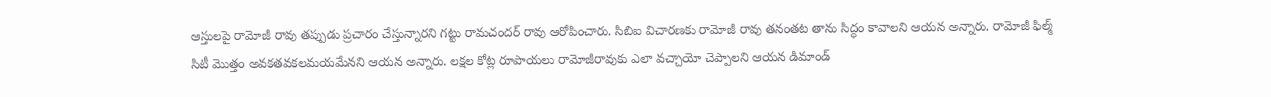ఆస్తులపై రామోజీ రావు తప్పుడు ప్రచారం చేస్తున్నారని గట్టు రామచందర్ రావు ఆరోపించారు. సిబిఐ విచారణకు రామోజీ రావు తనంతట తాను సిద్ధం కావాలని ఆయన అన్నారు. రామోజీ ఫిల్మ్ సిటీ మొత్తం అవకతవకలమయమేనని ఆయన అన్నారు. లక్షల కోట్ల రూపాయలు రామోజీరావుకు ఎలా వచ్చాయో చెప్పాలని ఆయన డిమాండ్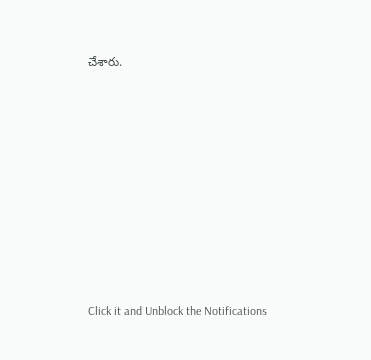చేశారు.












Click it and Unblock the Notifications